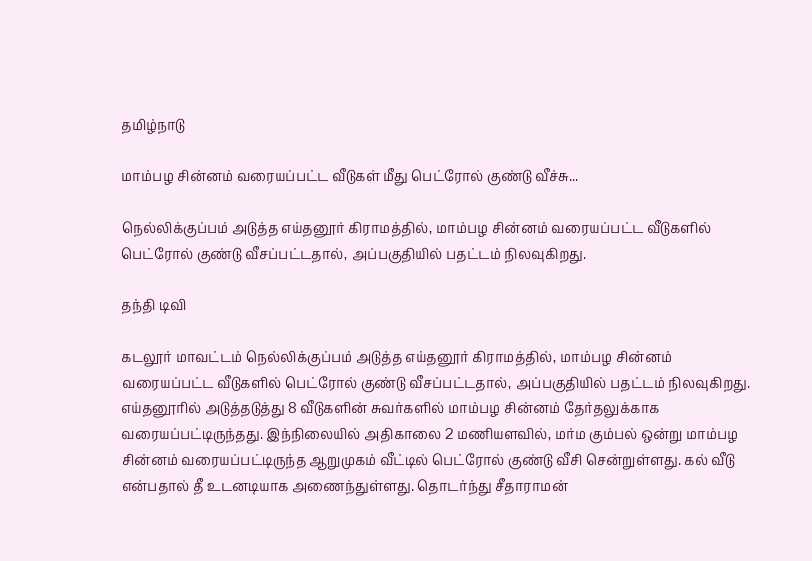தமிழ்நாடு

மாம்பழ சின்னம் வரையப்பட்ட வீடுகள் மீது பெட்ரோல் குண்டு வீச்சு...

நெல்லிக்குப்பம் அடுத்த எய்தனூர் கிராமத்தில், மாம்பழ சின்னம் வரையப்பட்ட வீடுகளில் பெட்ரோல் குண்டு வீசப்பட்டதால், அப்பகுதியில் பதட்டம் நிலவுகிறது.

தந்தி டிவி

கடலூர் மாவட்டம் நெல்லிக்குப்பம் அடுத்த எய்தனூர் கிராமத்தில், மாம்பழ சின்னம் வரையப்பட்ட வீடுகளில் பெட்ரோல் குண்டு வீசப்பட்டதால், அப்பகுதியில் பதட்டம் நிலவுகிறது. எய்தனூரில் அடுத்தடுத்து 8 வீடுகளின் சுவர்களில் மாம்பழ சின்னம் தேர்தலுக்காக வரையப்பட்டிருந்தது. இந்நிலையில் அதிகாலை 2 மணியளவில், மர்ம கும்பல் ஒன்று மாம்பழ சின்னம் வரையப்பட்டிருந்த ஆறுமுகம் வீட்டில் பெட்ரோல் குண்டு வீசி சென்றுள்ளது. கல் வீடு என்பதால் தீ உடனடியாக அணைந்துள்ளது. தொடர்ந்து சீதாராமன்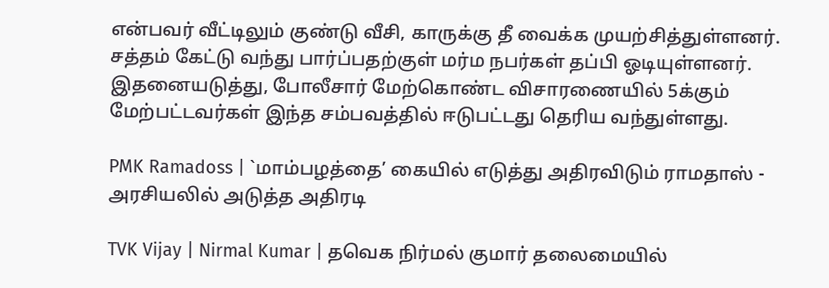என்பவர் வீட்டிலும் குண்டு வீசி, காருக்கு தீ வைக்க முயற்சித்துள்ளனர். சத்தம் கேட்டு வந்து பார்ப்பதற்குள் மர்ம நபர்கள் தப்பி ஓடியுள்ளனர். இதனையடுத்து, போலீசார் மேற்கொண்ட விசாரணையில் 5க்கும் மேற்பட்டவர்கள் இந்த சம்பவத்தில் ஈடுபட்டது தெரிய வந்துள்ளது.

PMK Ramadoss | `மாம்பழத்தை’ கையில் எடுத்து அதிரவிடும் ராமதாஸ் - அரசியலில் அடுத்த அதிரடி

TVK Vijay | Nirmal Kumar | தவெக நிர்மல் குமார் தலைமையில்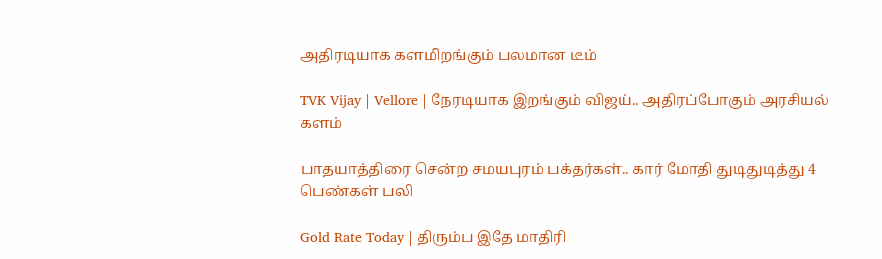அதிரடியாக களமிறங்கும் பலமான டீம்

TVK Vijay | Vellore | நேரடியாக இறங்கும் விஜய்.. அதிரப்போகும் அரசியல் களம்

பாதயாத்திரை சென்ற சமயபுரம் பக்தர்கள்.. கார் மோதி துடிதுடித்து 4 பெண்கள் பலி

Gold Rate Today | திரும்ப இதே மாதிரி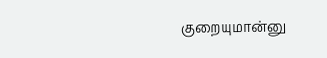குறையுமான்னு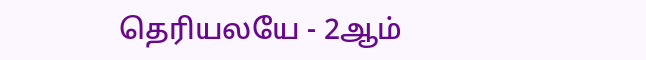தெரியலயே - 2ஆம்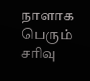நாளாக பெரும் சரிவு